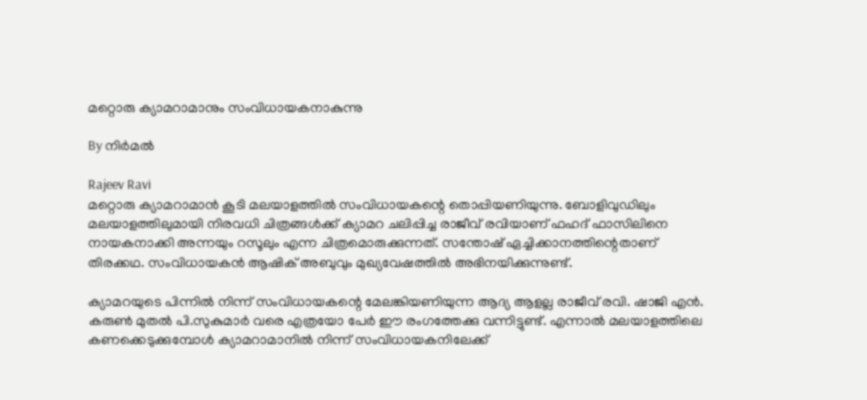മറ്റൊരു ക്യാമറാമാനും സംവിധായകനാകുന്നു

By നിര്‍മല്‍

Rajeev Ravi
മറ്റൊരു ക്യാമറാമാന്‍ കൂടി മലയാളത്തില്‍ സംവിധായകന്റെ തൊപ്പിയണിയുന്നു. ബോളിവുഡിലും മലയാളത്തിലുമായി നിരവധി ചിത്രങ്ങള്‍ക്ക് ക്യാമറ ചലിപ്പിച്ച രാജീവ് രവിയാണ് ഫഹദ് ഫാസിലിനെ നായകനാക്കി അന്നയും റസൂലും എന്ന ചിത്രമൊരുക്കുന്നത്. സന്തോഷ് ഏച്ചിക്കാനത്തിന്റെതാണ് തിരക്കഥ. സംവിധായകന്‍ ആഷിക് അബുവും മുഖ്യവേഷത്തില്‍ അഭിനയിക്കുന്നുണ്ട്.

ക്യാമറയുടെ പിന്നില്‍ നിന്ന് സംവിധായകന്റെ മേലങ്കിയണിയുന്ന ആദ്യ ആളല്ല രാജീവ് രവി. ഷാജി എന്‍. കരുണ്‍ മുതല്‍ പി.സുകുമാര്‍ വരെ എത്രയോ പേര്‍ ഈ രംഗത്തേക്കു വന്നിട്ടുണ്ട്. എന്നാല്‍ മലയാളത്തിലെ കണക്കെടുക്കുമ്പോള്‍ ക്യാമറാമാനില്‍ നിന്ന് സംവിധായകനിലേക്ക്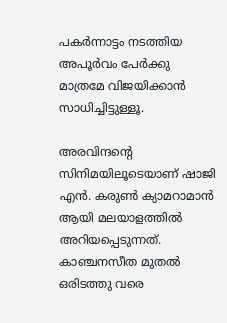പകര്‍ന്നാട്ടം നടത്തിയ അപൂര്‍വം പേര്‍ക്കു മാത്രമേ വിജയിക്കാന്‍ സാധിച്ചിട്ടുള്ളൂ.

അരവിന്ദന്റെ സിനിമയിലൂടെയാണ് ഷാജി എന്‍. കരുണ്‍ ക്യാമറാമാന്‍ ആയി മലയാളത്തില്‍ അറിയപ്പെടുന്നത്. കാഞ്ചനസീത മുതല്‍ ഒരിടത്തു വരെ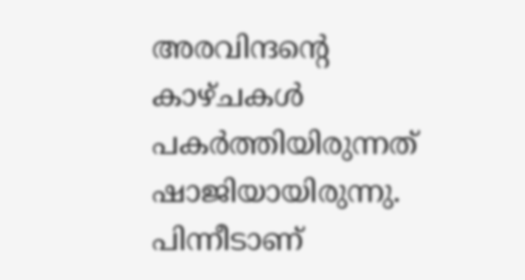അരവിന്ദന്റെ കാഴ്ചകള്‍ പകര്‍ത്തിയിരുന്നത് ഷാജിയായിരുന്നു. പിന്നീടാണ്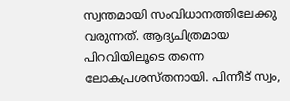സ്വന്തമായി സംവിധാനത്തിലേക്കു വരുന്നത്. ആദ്യചിത്രമായ പിറവിയിലൂടെ തന്നെ ലോകപ്രശസ്തനായി. പിന്നീട് സ്വം,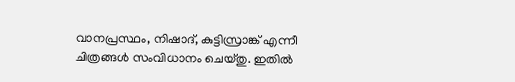വാനപ്രസ്ഥം, നിഷാദ്, കുട്ടിസ്രാങ്ക് എന്നീ ചിത്രങ്ങള്‍ സംവിധാനം ചെയ്തു. ഇതില്‍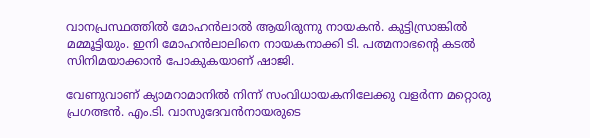വാനപ്രസ്ഥത്തില്‍ മോഹന്‍ലാല്‍ ആയിരുന്നു നായകന്‍. കുട്ടിസ്രാങ്കില്‍ മമ്മൂട്ടിയും. ഇനി മോഹന്‍ലാലിനെ നായകനാക്കി ടി. പത്മനാഭന്റെ കടല്‍ സിനിമയാക്കാന്‍ പോകുകയാണ് ഷാജി.

വേണുവാണ് ക്യാമറാമാനില്‍ നിന്ന് സംവിധായകനിലേക്കു വളര്‍ന്ന മറ്റൊരു പ്രഗത്ഭന്‍. എം.ടി. വാസുദേവന്‍നായരുടെ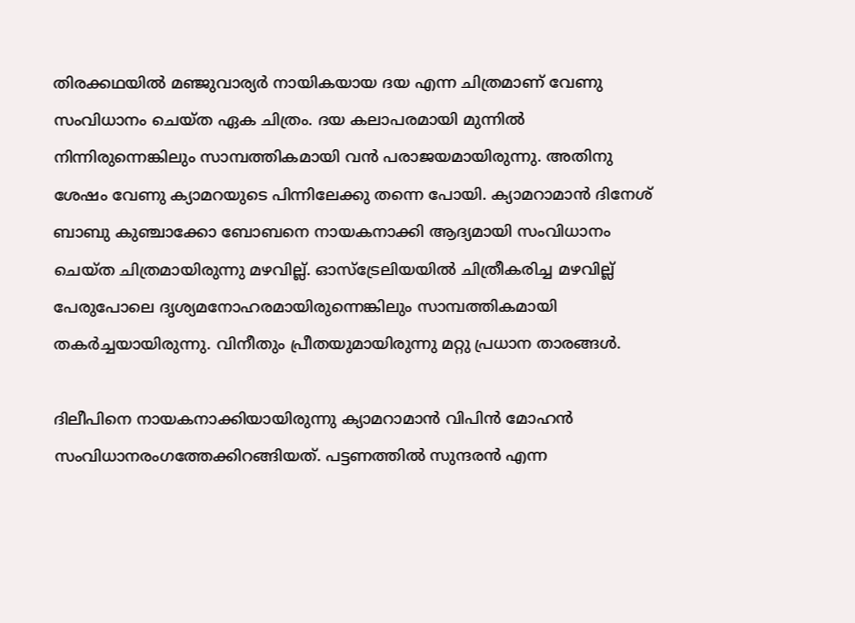തിരക്കഥയില്‍ മഞ്ജുവാര്യര്‍ നായികയായ ദയ എന്ന ചിത്രമാണ് വേണു സംവിധാനം ചെയ്ത ഏക ചിത്രം. ദയ കലാപരമായി മുന്നില്‍ നിന്നിരുന്നെങ്കിലും സാമ്പത്തികമായി വന്‍ പരാജയമായിരുന്നു. അതിനു ശേഷം വേണു ക്യാമറയുടെ പിന്നിലേക്കു തന്നെ പോയി. ക്യാമറാമാന്‍ ദിനേശ് ബാബു കുഞ്ചാക്കോ ബോബനെ നായകനാക്കി ആദ്യമായി സംവിധാനം ചെയ്ത ചിത്രമായിരുന്നു മഴവില്ല്. ഓസ്‌ട്രേലിയയില്‍ ചിത്രീകരിച്ച മഴവില്ല് പേരുപോലെ ദൃശ്യമനോഹരമായിരുന്നെങ്കിലും സാമ്പത്തികമായി തകര്‍ച്ചയായിരുന്നു. വിനീതും പ്രീതയുമായിരുന്നു മറ്റു പ്രധാന താരങ്ങള്‍.

ദിലീപിനെ നായകനാക്കിയായിരുന്നു ക്യാമറാമാന്‍ വിപിന്‍ മോഹന്‍ സംവിധാനരംഗത്തേക്കിറങ്ങിയത്. പട്ടണത്തില്‍ സുന്ദരന്‍ എന്ന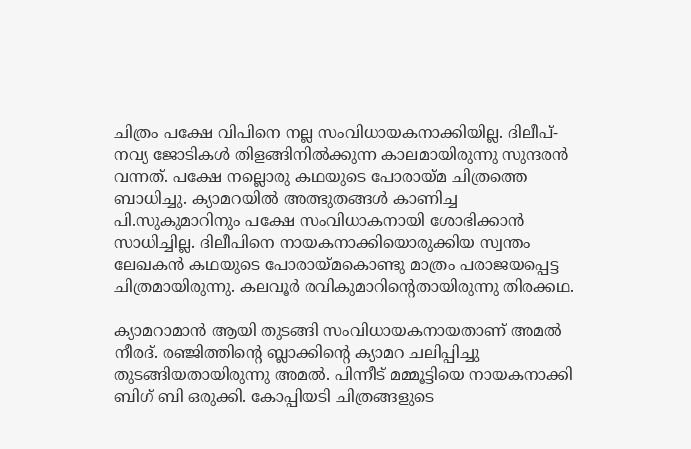ചിത്രം പക്ഷേ വിപിനെ നല്ല സംവിധായകനാക്കിയില്ല. ദിലീപ്-നവ്യ ജോടികള്‍ തിളങ്ങിനില്‍ക്കുന്ന കാലമായിരുന്നു സുന്ദരന്‍ വന്നത്. പക്ഷേ നല്ലൊരു കഥയുടെ പോരായ്മ ചിത്രത്തെ ബാധിച്ചു. ക്യാമറയില്‍ അത്ഭുതങ്ങള്‍ കാണിച്ച പി.സുകുമാറിനും പക്ഷേ സംവിധാകനായി ശോഭിക്കാന്‍ സാധിച്ചില്ല. ദിലീപിനെ നായകനാക്കിയൊരുക്കിയ സ്വന്തം ലേഖകന്‍ കഥയുടെ പോരായ്മകൊണ്ടു മാത്രം പരാജയപ്പെട്ട ചിത്രമായിരുന്നു. കലവൂര്‍ രവികുമാറിന്റെതായിരുന്നു തിരക്കഥ.

ക്യാമറാമാന്‍ ആയി തുടങ്ങി സംവിധായകനായതാണ് അമല്‍ നീരദ്. രഞ്ജിത്തിന്റെ ബ്ലാക്കിന്റെ ക്യാമറ ചലിപ്പിച്ചു തുടങ്ങിയതായിരുന്നു അമല്‍. പിന്നീട് മമ്മൂട്ടിയെ നായകനാക്കി ബിഗ് ബി ഒരുക്കി. കോപ്പിയടി ചിത്രങ്ങളുടെ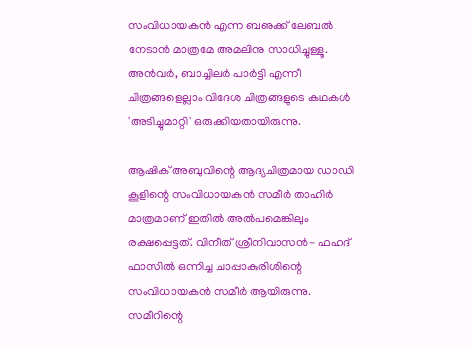സംവിധായകന്‍ എന്ന ബഌക്ക് ലേബല്‍ നേടാന്‍ മാത്രമേ അമലിനു സാധിച്ചുള്ളൂ. അന്‍വര്‍, ബാച്ചിലര്‍ പാര്‍ട്ടി എന്നീ ചിത്രങ്ങളെല്ലാം വിദേശ ചിത്രങ്ങളുടെ കഥകള്‍ 'അടിച്ചുമാറ്റി' ഒരുക്കിയതായിരുന്നു.

ആഷിക് അബുവിന്റെ ആദ്യചിത്രമായ ഡാഡി കൂളിന്റെ സംവിധായകന്‍ സമീര്‍ താഹിര്‍ മാത്രമാണ് ഇതില്‍ അല്‍പമെങ്കിലും രക്ഷപ്പെട്ടത്. വിനീത് ശ്രീനിവാസന്‍- ഫഹദ് ഫാസില്‍ ഒന്നിച്ച ചാപ്പാകുരിശിന്റെ സംവിധായകന്‍ സമീര്‍ ആയിരുന്നു. സമീറിന്റെ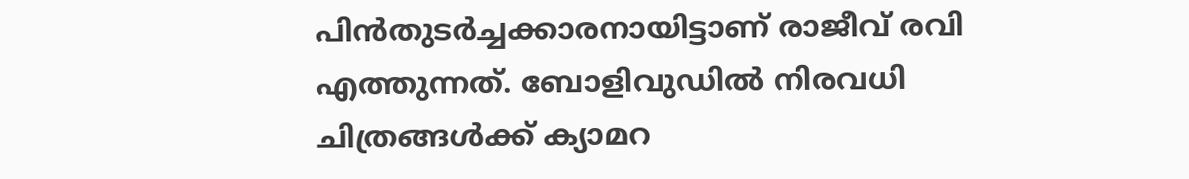പിന്‍തുടര്‍ച്ചക്കാരനായിട്ടാണ് രാജീവ് രവി എത്തുന്നത്. ബോളിവുഡില്‍ നിരവധി ചിത്രങ്ങള്‍ക്ക് ക്യാമറ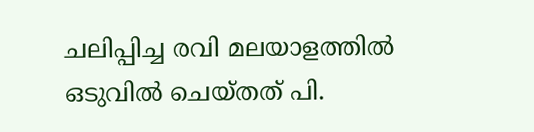ചലിപ്പിച്ച രവി മലയാളത്തില്‍ ഒടുവില്‍ ചെയ്തത് പി.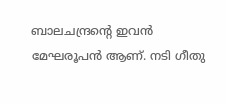ബാലചന്ദ്രന്റെ ഇവന്‍ മേഘരൂപന്‍ ആണ്. നടി ഗീതു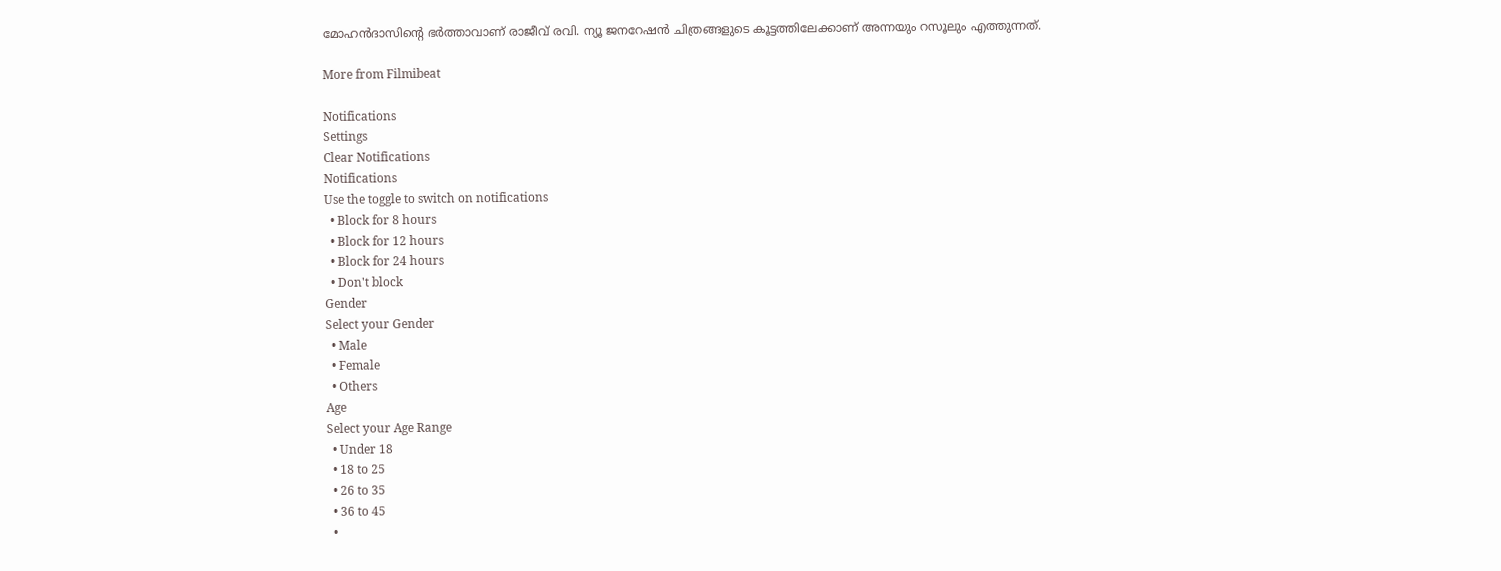മോഹന്‍ദാസിന്റെ ഭര്‍ത്താവാണ് രാജീവ് രവി. ന്യൂ ജനറേഷന്‍ ചിത്രങ്ങളുടെ കൂട്ടത്തിലേക്കാണ് അന്നയും റസൂലും എത്തുന്നത്.

More from Filmibeat

Notifications
Settings
Clear Notifications
Notifications
Use the toggle to switch on notifications
  • Block for 8 hours
  • Block for 12 hours
  • Block for 24 hours
  • Don't block
Gender
Select your Gender
  • Male
  • Female
  • Others
Age
Select your Age Range
  • Under 18
  • 18 to 25
  • 26 to 35
  • 36 to 45
  •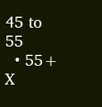45 to 55
  • 55+
X